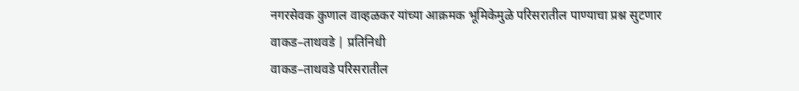नगरसेवक कुणाल वाव्हळकर यांच्या आक्रमक भूमिकेमुळे परिसरातील पाण्याचा प्रश्न सुटणार
वाकड–ताथवडे | प्रतिनिधी
वाकड–ताथवडे परिसरातील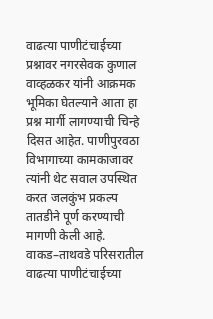वाढत्या पाणीटंचाईच्या प्रश्नावर नगरसेवक कुणाल वाव्हळकर यांनी आक्रमक भूमिका घेतल्याने आता हा प्रश्न मार्गी लागण्याची चिन्हे दिसत आहेत. पाणीपुरवठा विभागाच्या कामकाजावर त्यांनी थेट सवाल उपस्थित करत जलकुंभ प्रकल्प तातडीने पूर्ण करण्याची मागणी केली आहे.
वाकड–ताथवडे परिसरातील वाढत्या पाणीटंचाईच्या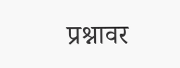प्रश्नावर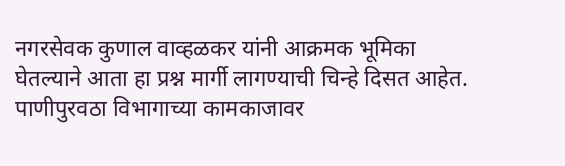नगरसेवक कुणाल वाव्हळकर यांनी आक्रमक भूमिका घेतल्याने आता हा प्रश्न मार्गी लागण्याची चिन्हे दिसत आहेत. पाणीपुरवठा विभागाच्या कामकाजावर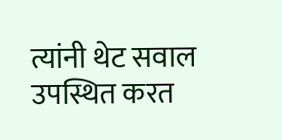त्यांनी थेट सवाल उपस्थित करत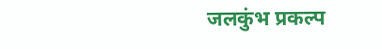जलकुंभ प्रकल्प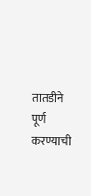तातडीने पूर्ण करण्याची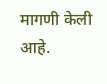मागणी केली आहे.